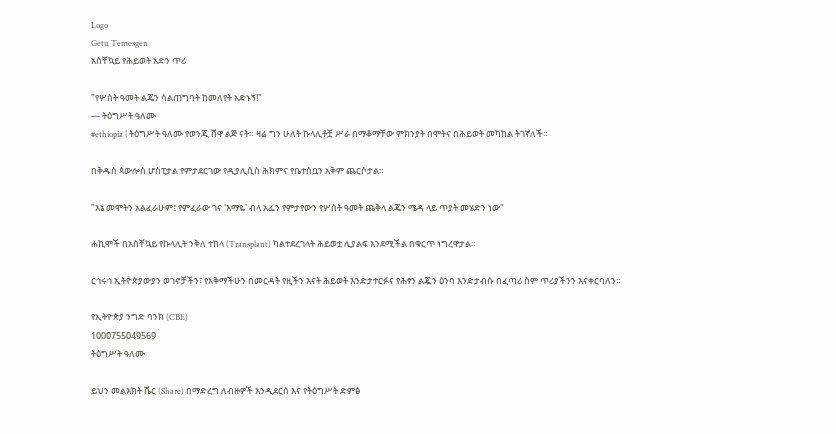Logo
Getu Temesgen
አስቸኳይ የሕይወት አድን ጥሪ

"የሦስት ዓመት ልጄን ሳልጠግባት ከመለየት አድኑኝ!"
— ትዕግሥት ዓለሙ
#ethiopia | ትዕግሥት ዓለሙ የወንጂ ሸዋ ልጅ ናት። ዛሬ ግን ሁለት ኩላሊቶቿ ሥራ በማቆማቸው ምክንያት በሞትና በሕይወት መካከል ትገኛለች።

በቅዱስ ጳውሎስ ሆስፒታል የምታደርገው የዲያሊሲስ ሕክምና የቤተሰቧን አቅም ጨርሶታል።

"እኔ መሞትን አልፈራሁም፤ የምፈራው ገና 'እማዬ' ብላ አፌን የምታየውን የሦስት ዓመት ጨቅላ ልጄን ሜዳ ላይ ጥያት መሄድን ነው"

ሐኪሞች በአስቸኳይ የኩላሊት ንቅለ ተከላ (Transplant) ካልተደረገላት ሕይወቷ ሊያልፍ እንደሚችል በቁርጥ ነግረዋታል።

ርኅሩኅ ኢትዮጵያውያን ወገኖቻችን፣ የአቅማችሁን በመርዳት የዚችን እናት ሕይወት እንድታተርፉና የሕፃን ልጇን ዕንባ እንድታብሱ በፈጣሪ ስም ጥሪያችንን እናቀርባለን።

የኢትዮጵያ ንግድ ባንክ (CBE)
1000755049569
ትዕግሥት ዓለሙ

ይህን መልእክት ሼር (Share) በማድረግ ለብዙዎች እንዲደርስ እና የትዕግሥት ድምፅ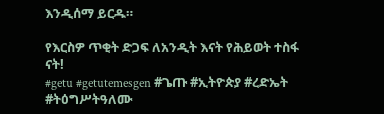እንዲሰማ ይርዱ።

የእርስዎ ጥቂት ድጋፍ ለአንዲት እናት የሕይወት ተስፋ ናት!
#getu #getutemesgen #ጌጡ #ኢትዮጵያ #ረድኤት #ትዕግሥትዓለሙ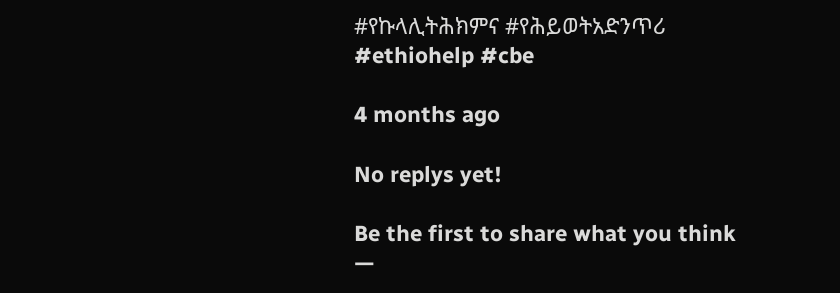#የኩላሊትሕክምና #የሕይወትአድንጥሪ #ethiohelp #cbe

4 months ago

No replys yet!

Be the first to share what you think —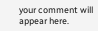your comment will appear here.